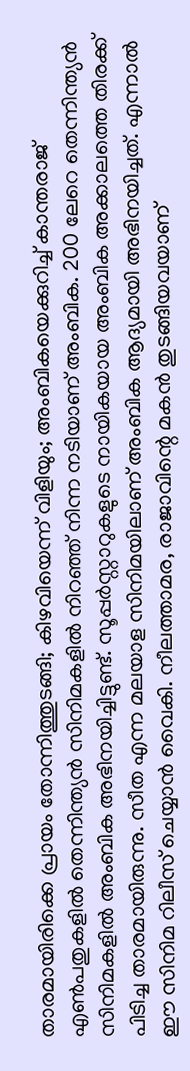താരമായിരിക്കെ പ്രായം തോന്നിത്തുടങ്ങി; കിഴവിയെന്ന് വിളിയും; അംബികയെക്കുറിച്ച് കാന്തരാജ്
എൺപതുകളിൽ തെന്നിന്ത്യൻ സിനിമകളിൽ നിറഞ്ഞ് നിന്ന നടിയാണ് അംബിക. 200 ലേറെ തെന്നിന്ത്യൻ സിനിമകളിൽ അംബിക അഭിനയിച്ചിട്ടുണ്ട്. സൂപ്പർസ്റ്റാറുകളുടെ നായികയായ അംബിക അക്കാലത്തെ തിരക്ക് പിടിച്ച താരമായിരുന്നു. സീത എന്ന മലയാള സിനിമയിലാണ് അംബിക ആദ്യമായി അഭിനയിച്ചത്. എന്നാൽ ഈ സിനിമ റിലീസ് ചെയ്യാൻ വൈകി. നീലത്താമര, രാജാവിന്റെ മകൻ തുടങ്ങിയവയാണ്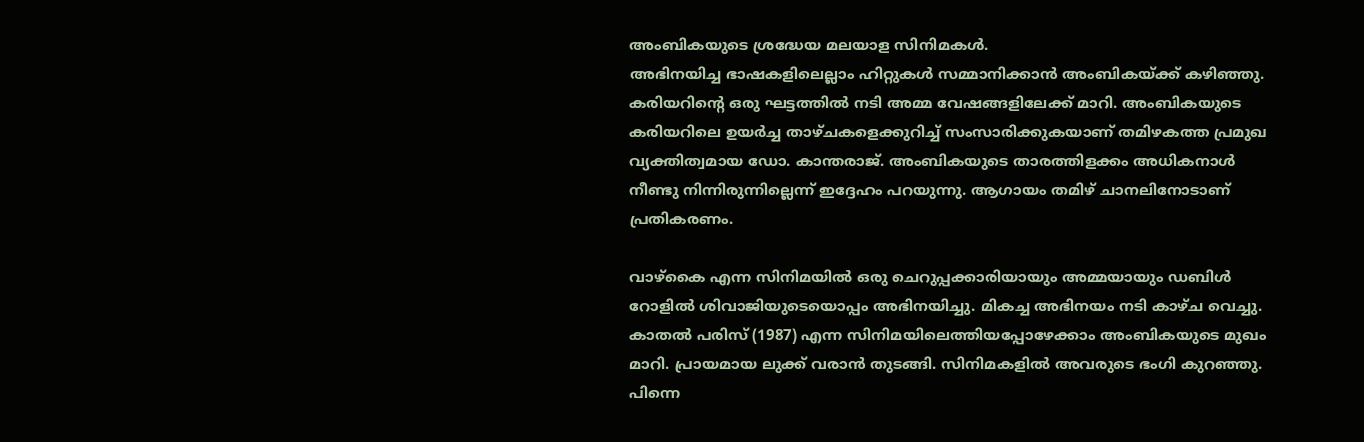അംബികയുടെ ശ്രദ്ധേയ മലയാള സിനിമകൾ.
അഭിനയിച്ച ഭാഷകളിലെല്ലാം ഹിറ്റുകൾ സമ്മാനിക്കാൻ അംബികയ്ക്ക് കഴിഞ്ഞു. കരിയറിന്റെ ഒരു ഘട്ടത്തിൽ നടി അമ്മ വേഷങ്ങളിലേക്ക് മാറി. അംബികയുടെ കരിയറിലെ ഉയർച്ച താഴ്ചകളെക്കുറിച്ച് സംസാരിക്കുകയാണ് തമിഴകത്ത പ്രമുഖ വ്യക്തിത്വമായ ഡോ. കാന്തരാജ്. അംബികയുടെ താരത്തിളക്കം അധികനാൾ നീണ്ടു നിന്നിരുന്നില്ലെന്ന് ഇദ്ദേഹം പറയുന്നു. ആഗായം തമിഴ് ചാനലിനോടാണ് പ്രതികരണം.

വാഴ്കൈ എന്ന സിനിമയിൽ ഒരു ചെറുപ്പക്കാരിയായും അമ്മയായും ഡബിൾ റോളിൽ ശിവാജിയുടെയൊപ്പം അഭിനയിച്ചു. മികച്ച അഭിനയം നടി കാഴ്ച വെച്ചു. കാതൽ പരിസ് (1987) എന്ന സിനിമയിലെത്തിയപ്പോഴേക്കാം അംബികയുടെ മുഖം മാറി. പ്രായമായ ലുക്ക് വരാൻ തുടങ്ങി. സിനിമകളിൽ അവരുടെ ഭംഗി കുറഞ്ഞു. പിന്നെ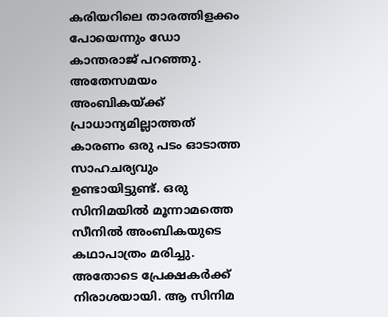കരിയറിലെ താരത്തിളക്കം പോയെന്നും ഡോ കാന്തരാജ് പറഞ്ഞു.
അതേസമയം അംബികയ്ക്ക് പ്രാധാന്യമില്ലാത്തത് കാരണം ഒരു പടം ഓടാത്ത സാഹചര്യവും ഉണ്ടായിട്ടുണ്ട്. ഒരു സിനിമയിൽ മൂന്നാമത്തെ സീനിൽ അംബികയുടെ കഥാപാത്രം മരിച്ചു. അതോടെ പ്രേക്ഷകർക്ക് നിരാശയായി. ആ സിനിമ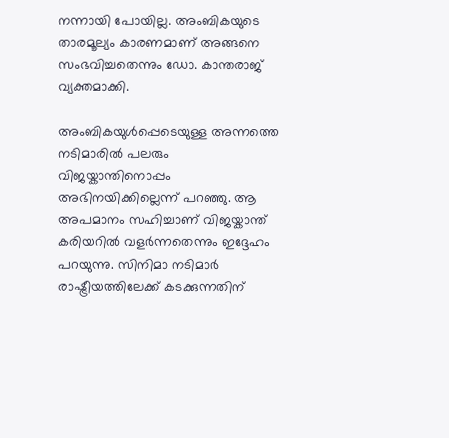നന്നായി പോയില്ല. അംബികയുടെ താരമൂല്യം കാരണമാണ് അങ്ങനെ സംഭവിച്ചതെന്നും ഡോ. കാന്തരാജ് വ്യക്തമാക്കി.

അംബികയുൾപ്പെടെയുള്ള അന്നത്തെ നടിമാരിൽ പലരും വിജയ്കാന്തിനൊപ്പം അഭിനയിക്കില്ലെന്ന് പറഞ്ഞു. ആ അപമാനം സഹിച്ചാണ് വിജയ്കാന്ത് കരിയറിൽ വളർന്നതെന്നും ഇദ്ദേഹം പറയുന്നു. സിനിമാ നടിമാർ രാഷ്ട്രീയത്തിലേക്ക് കടക്കുന്നതിന്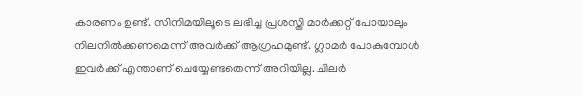കാരണം ഉണ്ട്. സിനിമയിലൂടെ ലഭിച്ച പ്രശസ്തി മാർക്കറ്റ് പോയാലും നിലനിൽക്കണമെന്ന് അവർക്ക് ആഗ്രഹമുണ്ട്. ഗ്ലാമർ പോകുമ്പോൾ ഇവർക്ക് എന്താണ് ചെയ്യേണ്ടതെന്ന് അറിയില്ല. ചിലർ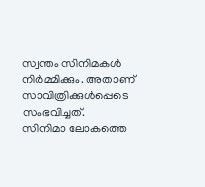സ്വന്തം സിനിമകൾ നിർമ്മിക്കും. അതാണ് സാവിത്രിക്കുൾപ്പെടെ സംഭവിച്ചത്.
സിനിമാ ലോകത്തെ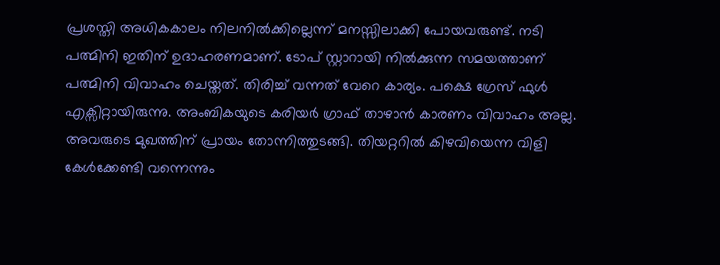പ്രശസ്തി അധികകാലം നിലനിൽക്കില്ലെന്ന് മനസ്സിലാക്കി പോയവരുണ്ട്. നടി പത്മിനി ഇതിന് ഉദാഹരണമാണ്. ടോപ് സ്റ്റാറായി നിൽക്കുന്ന സമയത്താണ് പത്മിനി വിവാഹം ചെയ്തത്. തിരിച്ച് വന്നത് വേറെ കാര്യം. പക്ഷെ ഗ്രേസ് ഫുൾ എക്സിറ്റായിരുന്നു. അംബികയുടെ കരിയർ ഗ്രാഫ് താഴാൻ കാരണം വിവാഹം അല്ല. അവരുടെ മുഖത്തിന് പ്രായം തോന്നിത്തുടങ്ങി. തിയറ്ററിൽ കിഴവിയെന്ന വിളി കേൾക്കേണ്ടി വന്നെന്നും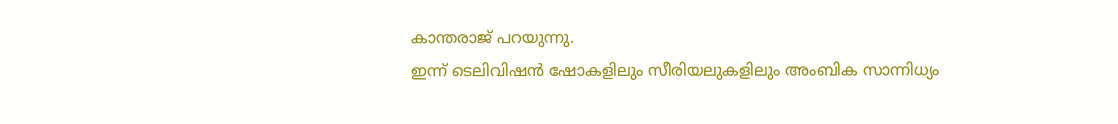കാന്തരാജ് പറയുന്നു.
ഇന്ന് ടെലിവിഷൻ ഷോകളിലും സീരിയലുകളിലും അംബിക സാന്നിധ്യം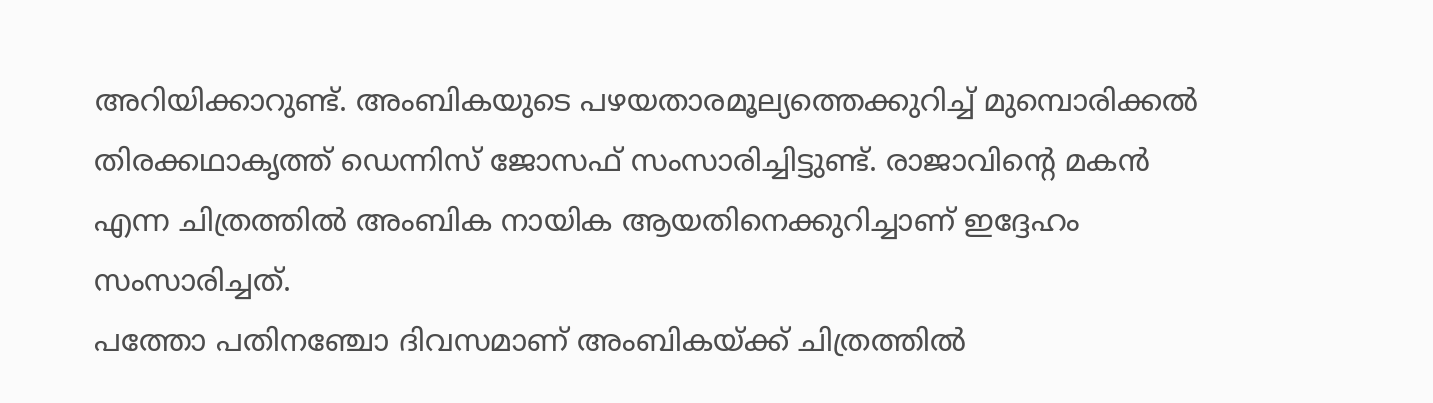അറിയിക്കാറുണ്ട്. അംബികയുടെ പഴയതാരമൂല്യത്തെക്കുറിച്ച് മുമ്പൊരിക്കൽ തിരക്കഥാകൃത്ത് ഡെന്നിസ് ജോസഫ് സംസാരിച്ചിട്ടുണ്ട്. രാജാവിന്റെ മകൻ എന്ന ചിത്രത്തിൽ അംബിക നായിക ആയതിനെക്കുറിച്ചാണ് ഇദ്ദേഹം സംസാരിച്ചത്.
പത്തോ പതിനഞ്ചോ ദിവസമാണ് അംബികയ്ക്ക് ചിത്രത്തിൽ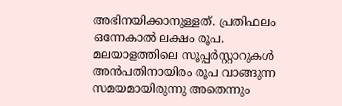അഭിനയിക്കാനുള്ളത്. പ്രതിഫലം ഒന്നേകാൽ ലക്ഷം രൂപ. മലയാളത്തിലെ സൂപ്പർസ്റ്റാറുകൾ അൻപതിനായിരം രൂപ വാങ്ങുന്ന സമയമായിരുന്നു അതെന്നും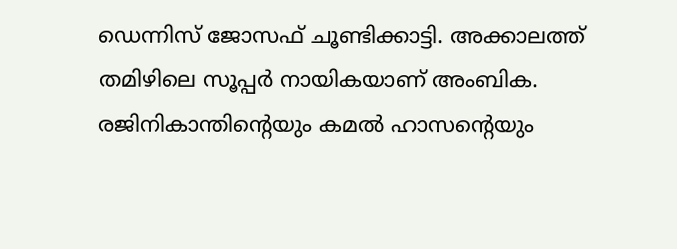ഡെന്നിസ് ജോസഫ് ചൂണ്ടിക്കാട്ടി. അക്കാലത്ത് തമിഴിലെ സൂപ്പർ നായികയാണ് അംബിക. രജിനികാന്തിന്റെയും കമൽ ഹാസന്റെയും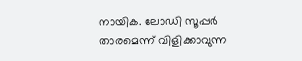നായിക. ലോഡി സൂപ്പർ താരമെന്ന് വിളിക്കാവുന്ന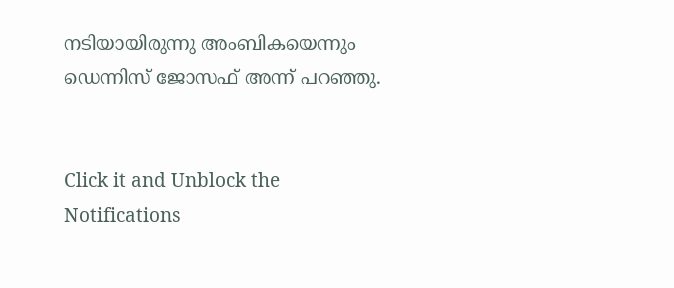നടിയായിരുന്നു അംബികയെന്നും ഡെന്നിസ് ജോസഫ് അന്ന് പറഞ്ഞു.


Click it and Unblock the Notifications